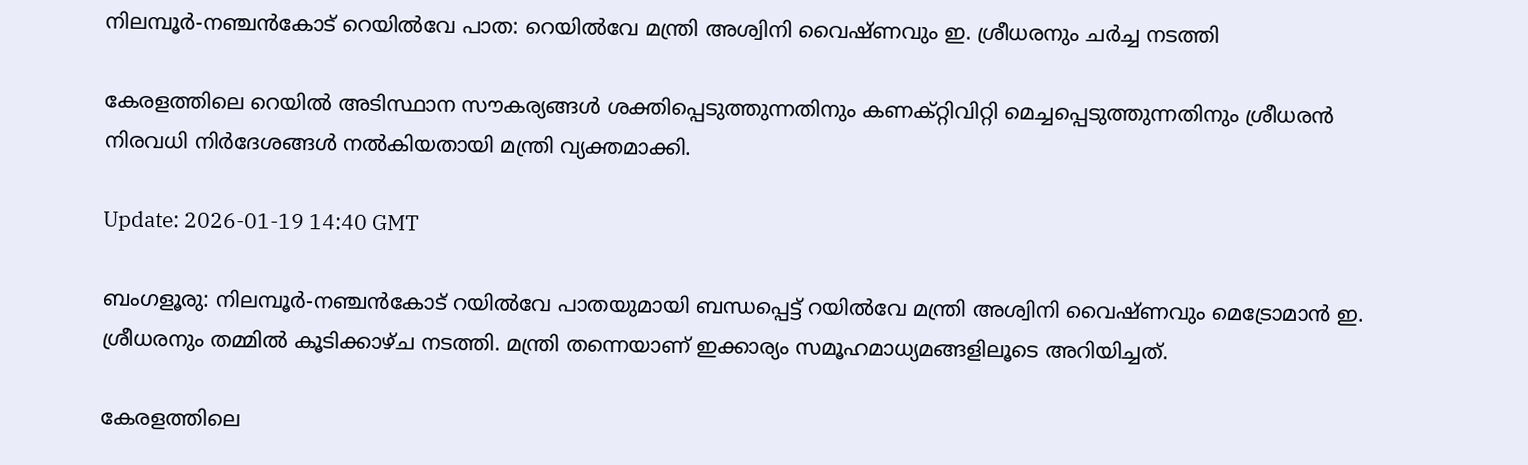നിലമ്പൂർ-നഞ്ചന്‍കോട് റെയിൽവേ പാത: റെയിൽവേ മന്ത്രി അശ്വിനി വൈഷ്ണവും ഇ. ശ്രീധരനും ചർച്ച നടത്തി

കേരളത്തിലെ റെയിൽ അടിസ്ഥാന സൗകര്യങ്ങൾ ശക്തിപ്പെടുത്തുന്നതിനും കണക്റ്റിവിറ്റി മെച്ചപ്പെടുത്തുന്നതിനും ശ്രീധരൻ നിരവധി നിർദേശങ്ങൾ നൽകിയതായി മന്ത്രി വ്യക്തമാക്കി.

Update: 2026-01-19 14:40 GMT

ബംഗളൂരു: നിലമ്പൂർ-നഞ്ചന്‍കോട് റയിൽവേ പാതയുമായി ബന്ധപ്പെട്ട് റയിൽവേ മന്ത്രി അശ്വിനി വൈഷ്ണവും മെട്രോമാന്‍ ഇ. ശ്രീധരനും തമ്മില്‍ കൂടിക്കാഴ്ച നടത്തി. മന്ത്രി തന്നെയാണ് ഇക്കാര്യം സമൂഹമാധ്യമങ്ങളിലൂടെ അറിയിച്ചത്.

കേരളത്തിലെ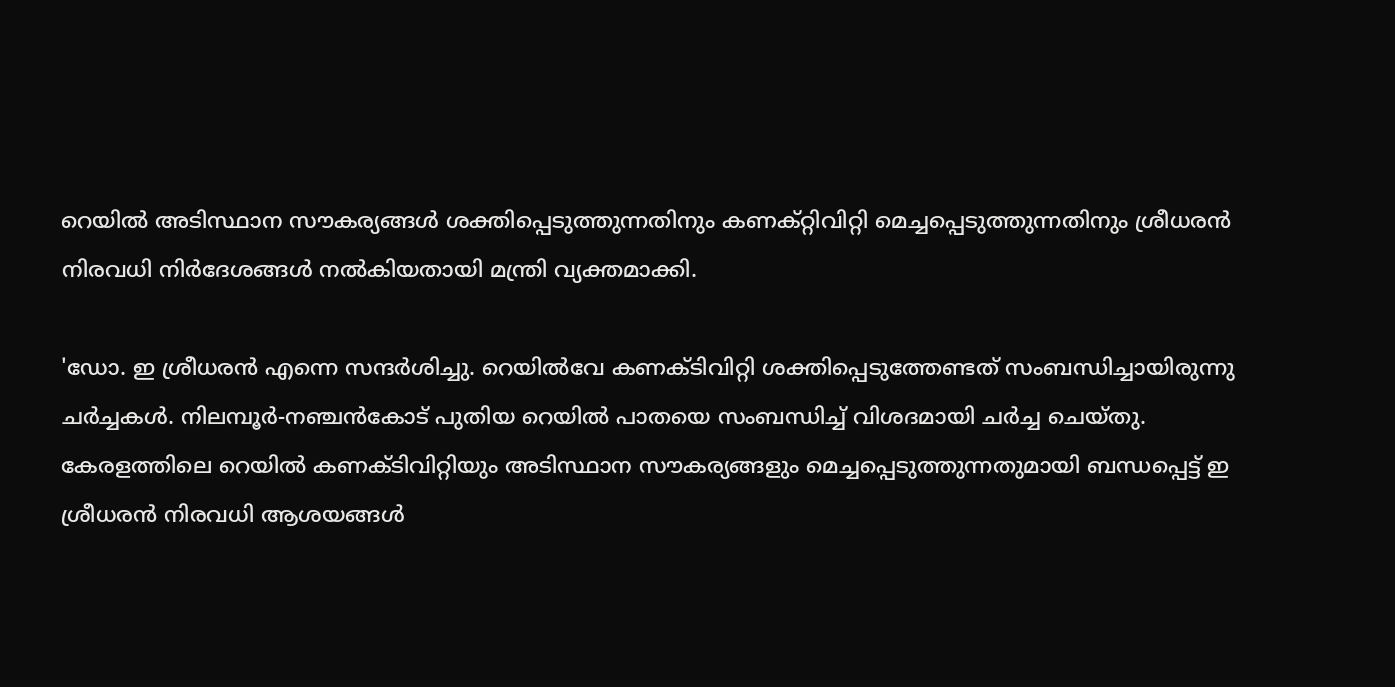റെയിൽ അടിസ്ഥാന സൗകര്യങ്ങൾ ശക്തിപ്പെടുത്തുന്നതിനും കണക്റ്റിവിറ്റി മെച്ചപ്പെടുത്തുന്നതിനും ശ്രീധരൻ നിരവധി നിർദേശങ്ങൾ നൽകിയതായി മന്ത്രി വ്യക്തമാക്കി.

'ഡോ. ഇ ശ്രീധരൻ എന്നെ സന്ദർശിച്ചു. റെയിൽവേ കണക്ടിവിറ്റി ശക്തിപ്പെടുത്തേണ്ടത് സംബന്ധിച്ചായിരുന്നു ചർച്ചകൾ. നിലമ്പൂർ-നഞ്ചൻകോട് പുതിയ റെയിൽ പാതയെ സംബന്ധിച്ച് വിശദമായി ചര്‍ച്ച ചെയ്തു. കേരളത്തിലെ റെയിൽ കണക്ടിവിറ്റിയും അടിസ്ഥാന സൗകര്യങ്ങളും മെച്ചപ്പെടുത്തുന്നതുമായി ബന്ധപ്പെട്ട് ഇ ശ്രീധരൻ നിരവധി ആശയങ്ങള്‍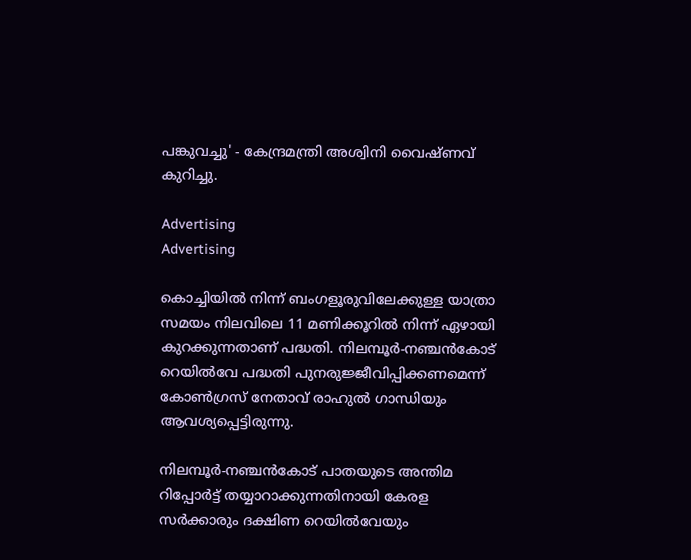പങ്കുവച്ചു' - കേന്ദ്രമന്ത്രി അശ്വിനി വൈഷ്ണവ് കുറിച്ചു.

Advertising
Advertising

കൊച്ചിയിൽ നിന്ന് ബംഗളൂരുവിലേക്കുള്ള യാത്രാ സമയം നിലവിലെ 11 മണിക്കൂറിൽ നിന്ന് ഏഴായി കുറക്കുന്നതാണ് പദ്ധതി. നിലമ്പൂർ-നഞ്ചൻകോട് റെയിൽവേ പദ്ധതി പുനരുജ്ജീവിപ്പിക്കണമെന്ന് കോൺഗ്രസ് നേതാവ് രാഹുൽ ഗാന്ധിയും ആവശ്യപ്പെട്ടിരുന്നു.

നിലമ്പൂർ-നഞ്ചൻകോട് പാതയുടെ അന്തിമ റിപ്പോർട്ട് തയ്യാറാക്കുന്നതിനായി കേരള സർക്കാരും ദക്ഷിണ റെയിൽവേയും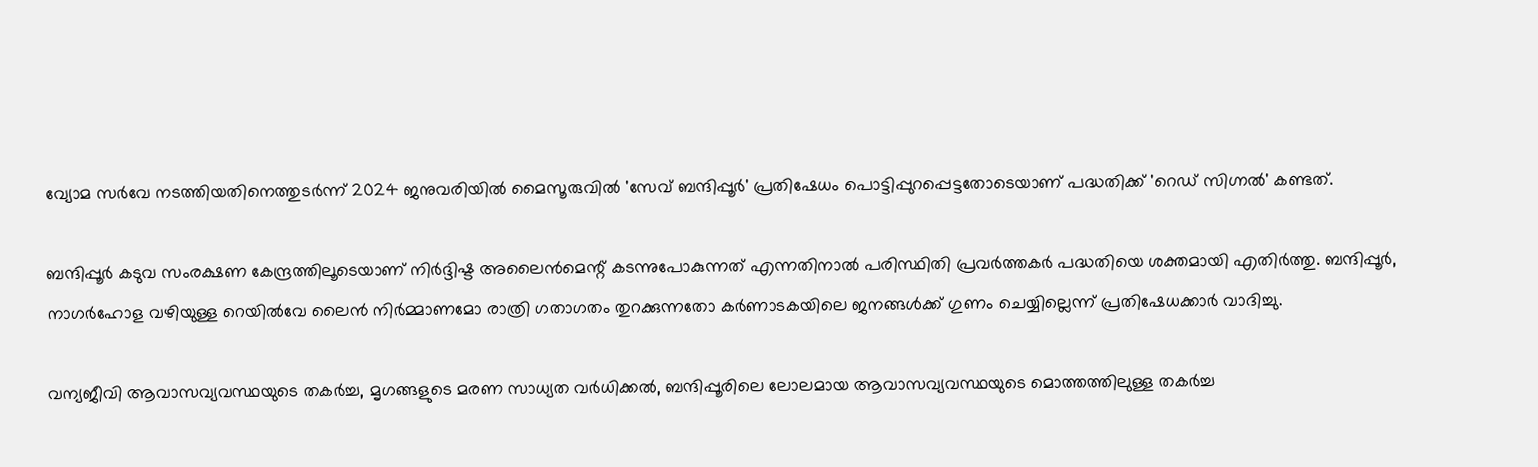വ്യോമ സർവേ നടത്തിയതിനെത്തുടർന്ന് 2024 ജനുവരിയിൽ മൈസൂരുവിൽ 'സേവ് ബന്ദിപ്പൂർ' പ്രതിഷേധം പൊട്ടിപ്പുറപ്പെട്ടതോടെയാണ് പദ്ധതിക്ക് 'റെഡ് സിഗ്നൽ' കണ്ടത്.

ബന്ദിപ്പൂർ കടുവ സംരക്ഷണ കേന്ദ്രത്തിലൂടെയാണ് നിർദ്ദിഷ്ട അലൈൻമെന്റ് കടന്നുപോകുന്നത് എന്നതിനാൽ പരിസ്ഥിതി പ്രവർത്തകർ പദ്ധതിയെ ശക്തമായി എതിർത്തു. ബന്ദിപ്പൂർ, നാഗർഹോള വഴിയുള്ള റെയിൽവേ ലൈൻ നിർമ്മാണമോ രാത്രി ഗതാഗതം തുറക്കുന്നതോ കർണാടകയിലെ ജനങ്ങൾക്ക് ഗുണം ചെയ്യില്ലെന്ന് പ്രതിഷേധക്കാര്‍ വാദിച്ചു.

വന്യജീവി ആവാസവ്യവസ്ഥയുടെ തകർച്ച, മൃഗങ്ങളുടെ മരണ സാധ്യത വർധിക്കൽ, ബന്ദിപ്പൂരിലെ ലോലമായ ആവാസവ്യവസ്ഥയുടെ മൊത്തത്തിലുള്ള തകർച്ച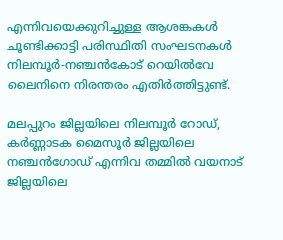എന്നിവയെക്കുറിച്ചുള്ള ആശങ്കകൾ ചൂണ്ടിക്കാട്ടി പരിസ്ഥിതി സംഘടനകൾ നിലമ്പൂർ-നഞ്ചൻകോട് റെയിൽവേ ലൈനിനെ നിരന്തരം എതിർത്തിട്ടുണ്ട്.

മലപ്പുറം ജില്ലയിലെ നിലമ്പൂർ റോഡ്, കർണ്ണാടക മൈസൂർ ജില്ലയിലെ നഞ്ചൻഗോഡ് എന്നിവ തമ്മിൽ വയനാട് ജില്ലയിലെ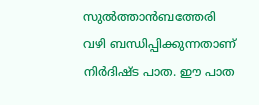സുൽത്താൻബത്തേരി വഴി ബന്ധിപ്പിക്കുന്നതാണ് നിർദിഷ്ട പാത. ഈ പാത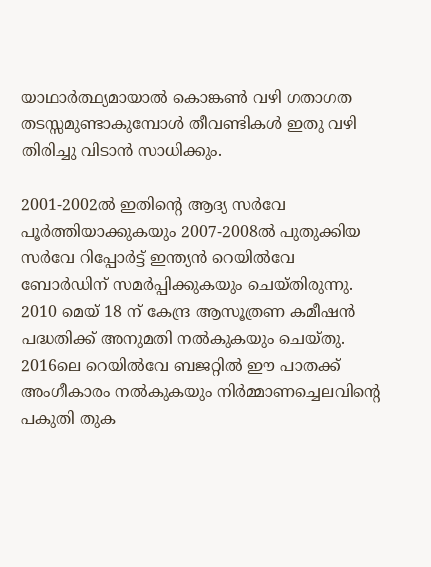യാഥാർത്ഥ്യമായാൽ കൊങ്കൺ വഴി ഗതാഗത തടസ്സമുണ്ടാകുമ്പോൾ തീവണ്ടികൾ ഇതു വഴി തിരിച്ചു വിടാൻ സാധിക്കും.

2001-2002ൽ ഇതിന്റെ ആദ്യ സർവേ പൂർത്തിയാക്കുകയും 2007-2008ൽ പുതുക്കിയ സർവേ റിപ്പോർട്ട് ഇന്ത്യൻ റെയിൽവേ ബോർഡിന് സമർപ്പിക്കുകയും ചെയ്തിരുന്നു. 2010 മെയ് 18 ന് കേന്ദ്ര ആസൂത്രണ കമീഷൻ പദ്ധതിക്ക് അനുമതി നൽകുകയും ചെയ്തു. 2016ലെ റെയിൽവേ ബജറ്റിൽ ഈ പാതക്ക് അംഗീകാരം നൽകുകയും നിർമ്മാണച്ചെലവിന്റെ പകുതി തുക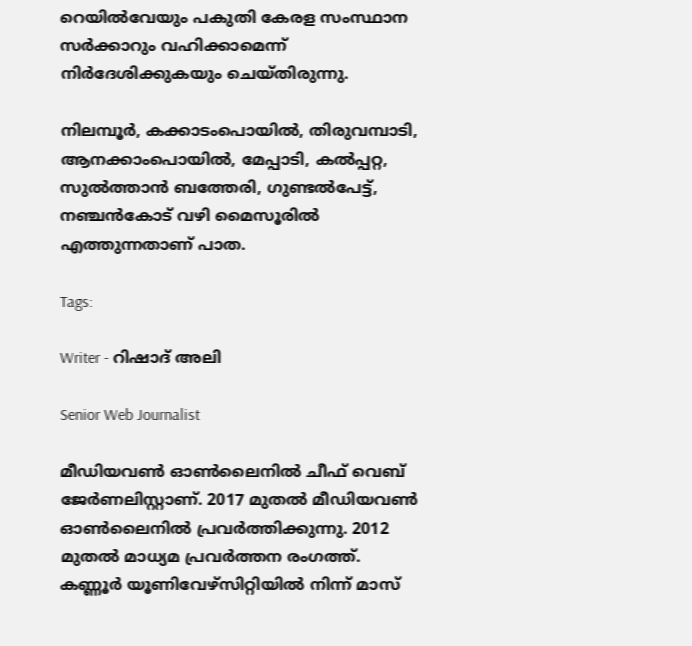റെയിൽവേയും പകുതി കേരള സംസ്ഥാന സർക്കാറും വഹിക്കാമെന്ന് നിർദേശിക്കുകയും ചെയ്തിരുന്നു.

നിലമ്പൂർ, കക്കാടംപൊയിൽ, തിരുവമ്പാടി, ആനക്കാംപൊയിൽ, മേപ്പാടി, കൽപ്പറ്റ, സുൽത്താൻ ബത്തേരി, ഗുണ്ടൽപേട്ട്, നഞ്ചൻകോട് വഴി മൈസൂരിൽ എത്തുന്നതാണ് പാത.

Tags:

Writer - റിഷാദ് അലി

Senior Web Journalist

മീഡിയവൺ ഓൺലൈനിൽ ചീഫ് വെബ് ജേർണലിസ്റ്റാണ്. 2017 മുതൽ മീഡിയവൺ ഓൺലൈനിൽ പ്രവർത്തിക്കുന്നു. 2012 മുതൽ മാധ്യമ പ്രവർത്തന രംഗത്ത്. കണ്ണൂര്‍ യൂണിവേഴ്‌സിറ്റിയിൽ നിന്ന് മാസ്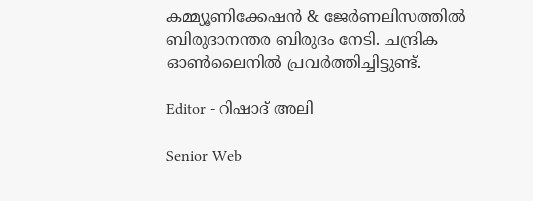കമ്മ്യൂണിക്കേഷന്‍ & ജേര്‍ണലിസത്തില്‍ ബിരുദാനന്തര ബിരുദം നേടി. ചന്ദ്രിക ഓണ്‍ലൈനില്‍ പ്രവര്‍ത്തിച്ചിട്ടുണ്ട്.

Editor - റിഷാദ് അലി

Senior Web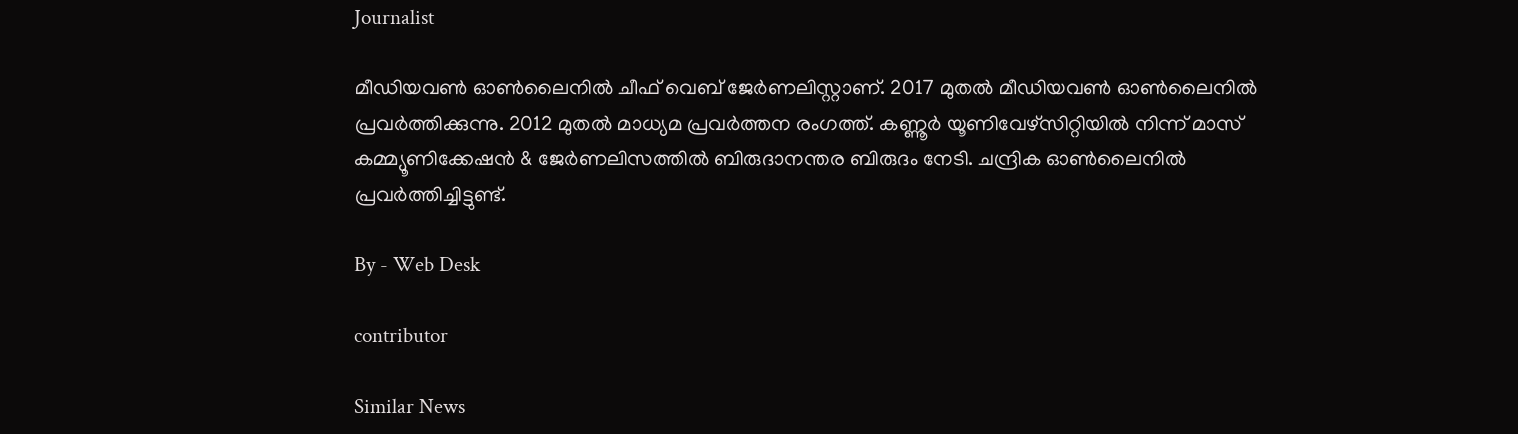Journalist

മീഡിയവൺ ഓൺലൈനിൽ ചീഫ് വെബ് ജേർണലിസ്റ്റാണ്. 2017 മുതൽ മീഡിയവൺ ഓൺലൈനിൽ പ്രവർത്തിക്കുന്നു. 2012 മുതൽ മാധ്യമ പ്രവർത്തന രംഗത്ത്. കണ്ണൂര്‍ യൂണിവേഴ്‌സിറ്റിയിൽ നിന്ന് മാസ് കമ്മ്യൂണിക്കേഷന്‍ & ജേര്‍ണലിസത്തില്‍ ബിരുദാനന്തര ബിരുദം നേടി. ചന്ദ്രിക ഓണ്‍ലൈനില്‍ പ്രവര്‍ത്തിച്ചിട്ടുണ്ട്.

By - Web Desk

contributor

Similar News